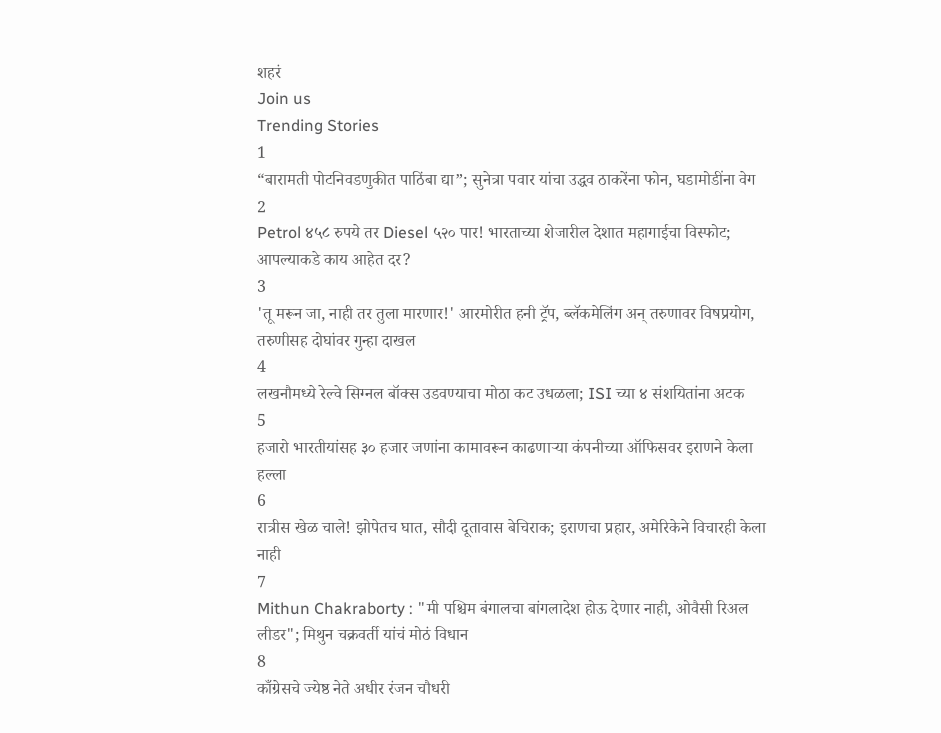शहरं
Join us
Trending Stories
1
“बारामती पोटनिवडणुकीत पाठिंबा द्या”; सुनेत्रा पवार यांचा उद्धव ठाकरेंना फोन, घडामोडींना वेग
2
Petrol ४५८ रुपये तर Diesel ५२० पार! भारताच्या शेजारील देशात महागाईचा विस्फोट; आपल्याकडे काय आहेत दर?
3
'तू मरून जा, नाही तर तुला मारणार!' आरमोरीत हनी ट्रॅप, ब्लॅकमेलिंग अन् तरुणावर विषप्रयोग, तरुणीसह दोघांवर गुन्हा दाखल
4
लखनौमध्ये रेल्वे सिग्नल बॉक्स उडवण्याचा मोठा कट उधळला; ISI च्या ४ संशयितांना अटक
5
हजारो भारतीयांसह ३० हजार जणांना कामावरून काढणाऱ्या कंपनीच्या ऑफिसवर इराणने केला हल्ला
6
रात्रीस खेळ चाले! झोपेतच घात, सौदी दूतावास बेचिराक; इराणचा प्रहार, अमेरिकेने विचारही केला नाही
7
Mithun Chakraborty : "मी पश्चिम बंगालचा बांगलादेश होऊ देणार नाही, ओवैसी रिअल लीडर"; मिथुन चक्रवर्ती यांचं मोठं विधान
8
काँग्रेसचे ज्येष्ठ नेते अधीर रंजन चौधरी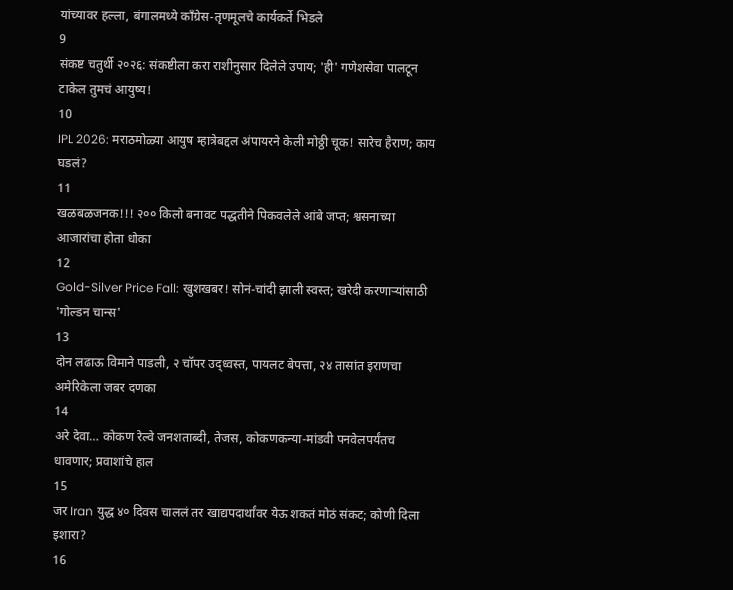यांच्यावर हल्ला, बंगालमध्ये काँग्रेस-तृणमूलचे कार्यकर्ते भिडले
9
संकष्ट चतुर्थी २०२६: संकष्टीला करा राशीनुसार दिलेले उपाय; 'ही' गणेशसेवा पालटून टाकेल तुमचं आयुष्य!
10
IPL 2026: मराठमोळ्या आयुष म्हात्रेबद्दल अंपायरने केली मोठ्ठी चूक! सारेच हैराण; काय घडलं?
11
खळबळजनक!!! २०० किलो बनावट पद्धतीने पिकवलेले आंबे जप्त; श्वसनाच्या आजारांचा होता धोका
12
Gold-Silver Price Fall: खुशखबर! सोनं-चांदी झाली स्वस्त; खरेदी करणाऱ्यांसाठी 'गोल्डन चान्स'
13
दोन लढाऊ विमाने पाडली, २ चॉपर उद्ध्वस्त, पायलट बेपत्ता, २४ तासांत इराणचा अमेरिकेला जबर दणका
14
अरे देवा… कोकण रेल्वे जनशताब्दी, तेजस, कोकणकन्या-मांडवी पनवेलपर्यंतच धावणार; प्रवाशांचे हाल
15
जर Iran युद्ध ४० दिवस चाललं तर खाद्यपदार्थांवर येऊ शकतं मोठं संकट; कोणी दिला इशारा?
16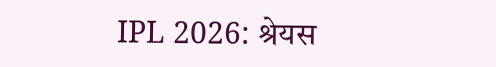IPL 2026: श्रेयस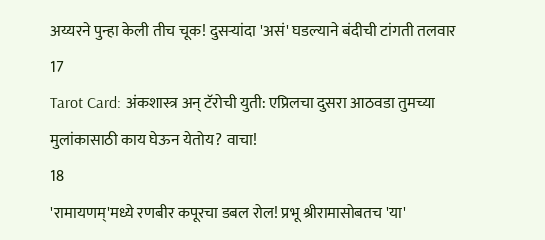अय्यरने पुन्हा केली तीच चूक! दुसऱ्यांदा 'असं' घडल्याने बंदीची टांगती तलवार
17
Tarot Card: अंकशास्त्र अन् टॅरोची युती: एप्रिलचा दुसरा आठवडा तुमच्या मुलांकासाठी काय घेऊन येतोय? वाचा!
18
'रामायणम्'मध्ये रणबीर कपूरचा डबल रोल! प्रभू श्रीरामासोबतच 'या'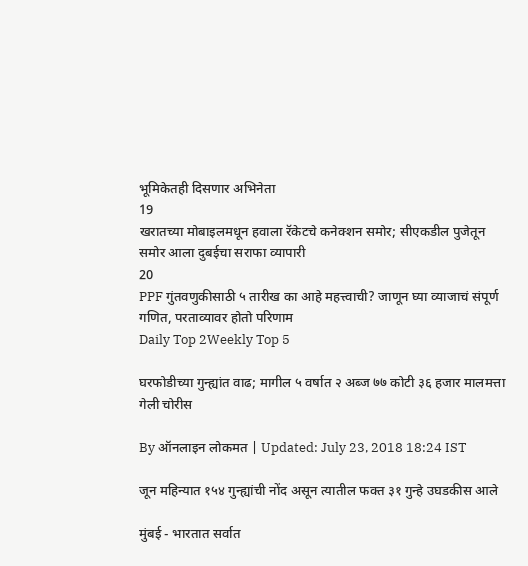भूमिकेतही दिसणार अभिनेता
19
खरातच्या मोबाइलमधून हवाला रॅकेटचे कनेक्शन समोर; सीएकडील पुजेतून समोर आला दुबईचा सराफा व्यापारी
20
PPF गुंतवणुकीसाठी ५ तारीख का आहे महत्त्वाची? जाणून घ्या व्याजाचं संपूर्ण गणित, परताव्यावर होतो परिणाम
Daily Top 2Weekly Top 5

घरफोडीच्या गुन्ह्यांत वाढ; मागील ५ वर्षात २ अब्ज ७७ कोटी ३६ हजार मालमत्ता गेली चोरीस

By ऑनलाइन लोकमत | Updated: July 23, 2018 18:24 IST

जून महिन्यात १५४ गुन्ह्यांची नोंद असून त्यातील फक्त ३१ गुन्हे उघडकीस आले

मुंबई - भारतात सर्वात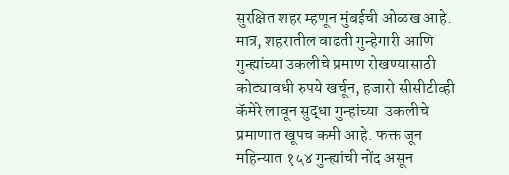सुरक्षित शहर म्हणून मुंबईची ओळख आहे. मात्र, शहरातील वाढती गुन्हेगारी आणि गुन्ह्यांच्या उकलीचे प्रमाण रोखण्यासाठी कोट्यावधी रुपये खर्चून, हजारो सीसीटीव्ही कॅमेरे लावून सुद्धा गुन्हांच्या  उकलीचे प्रमाणात खूपच कमी आहे. फक्त जून महिन्यात १५४ गुन्ह्यांची नोंद असून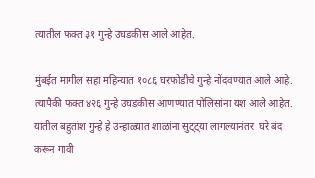त्यातील फक्त ३१ गुन्हे उघडकीस आले आहेत.

मुंबईत मागील सहा महिन्यात १०८६ घरफोडीचे गुन्हे नोंदवण्यात आले आहे. त्यापैकी फक्त ४२६ गुन्हे उघडकीस आणण्यात पोलिसांना यश आले आहेत. यातील बहुतांश गुन्हे हे उन्हाळ्यात शाळांना सुट्ट्या लागल्यानंतर  घरे बंद करून गावी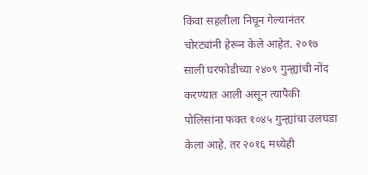किंवा सहलीला निघून गेल्यानंतर चोरट्यांनी हेरून केले आहेत. २०१७ साली घरफोडीच्या २४०९ गुन्ह्यांची नोंद करण्यात आली असून त्यापैकी पोलिसांना फक्त १०४५ गुन्ह्यांचा उलघडा केला आहे. तर २०१६ मध्येही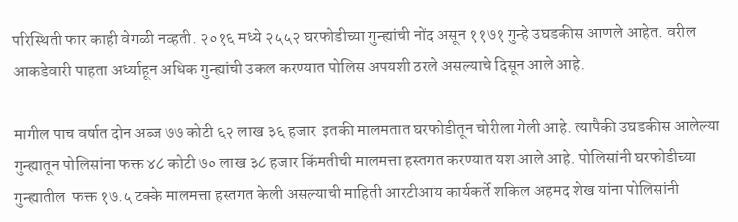परिस्थिती फार काही वेगळी नव्हती. २०१६ मध्ये २५५२ घरफोडीच्या गुन्ह्यांची नोंद असून ११७१ गुन्हे उघडकीस आणले आहेत. वरील आकडेवारी पाहता अर्ध्याहून अधिक गुन्ह्यांची उकल करण्यात पोलिस अपयशी ठरले असल्याचे दिसून आले आहे.

मागील पाच वर्षात दोन अब्ज ७७ कोटी ६२ लाख ३६ हजार  इतकी मालमतात घरफोडीतून चोरीला गेली आहे. त्यापैकी उघडकीस आलेल्या गुन्ह्यातून पोलिसांना फक्त ४८ कोटी ७० लाख ३८ हजार किंमतीची मालमत्ता हस्तगत करण्यात यश आले आहे. पोलिसांनी घरफोडीच्या गुन्ह्यातील  फक्त १७.५ टक्के मालमत्ता हस्तगत केली असल्याची माहिती आरटीआय कार्यकर्ते शकिल अहमद शेख यांना पोलिसांनी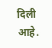दिली आहे.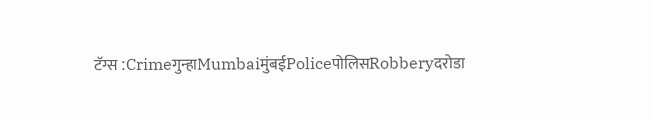टॅग्स :Crimeगुन्हाMumbaiमुंबईPoliceपोलिसRobberyदरोडा